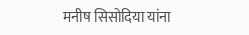मनीष सिसोदिया यांना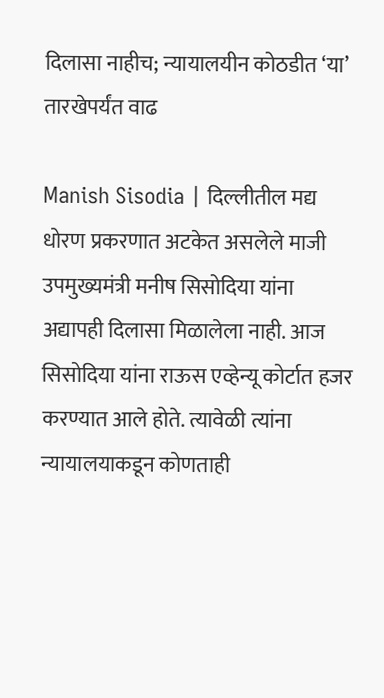दिलासा नाहीच; न्यायालयीन कोठडीत ‘या’ तारखेपर्यंत वाढ

Manish Sisodia | दिल्लीतील मद्य धोरण प्रकरणात अटकेत असलेले माजी उपमुख्यमंत्री मनीष सिसोदिया यांना अद्यापही दिलासा मिळालेला नाही. आज सिसोदिया यांना राऊस एव्हेन्यू कोर्टात हजर करण्यात आले होते. त्यावेळी त्यांना न्यायालयाकडून कोणताही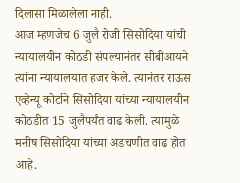दिलासा मिळालेला नाही.
आज म्हणजेच 6 जुलै रोजी सिसोदिया यांची न्यायालयीन कोठडी संपल्यानंतर सीबीआयने त्यांना न्यायालयात हजर केले. त्यानंतर राऊस एव्हेन्यू कोर्टाने सिसोदिया यांच्या न्यायालयीन कोठडीत 15 जुलैपर्यंत वाढ केली. त्यामुळे मनीष सिसोदिया यांच्या अडचणीत वाढ होत आहे.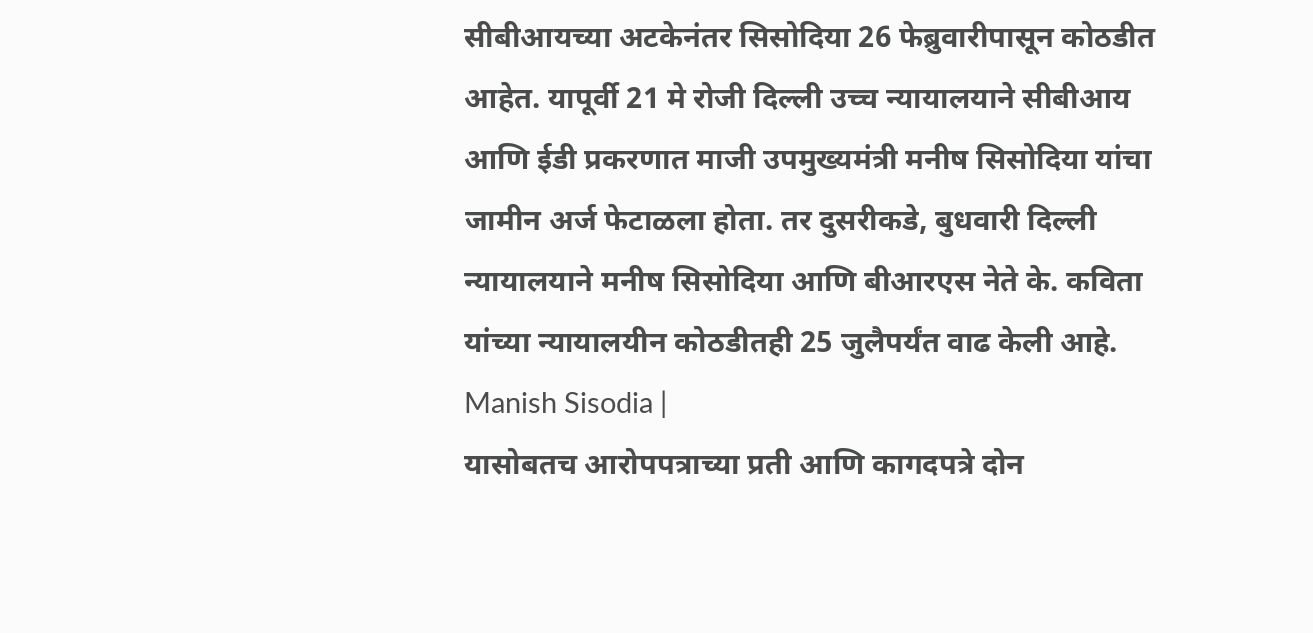सीबीआयच्या अटकेनंतर सिसोदिया 26 फेब्रुवारीपासून कोठडीत आहेत. यापूर्वी 21 मे रोजी दिल्ली उच्च न्यायालयाने सीबीआय आणि ईडी प्रकरणात माजी उपमुख्यमंत्री मनीष सिसोदिया यांचा जामीन अर्ज फेटाळला होता. तर दुसरीकडे, बुधवारी दिल्ली न्यायालयाने मनीष सिसोदिया आणि बीआरएस नेते के. कविता यांच्या न्यायालयीन कोठडीतही 25 जुलैपर्यंत वाढ केली आहे. Manish Sisodia |
यासोबतच आरोपपत्राच्या प्रती आणि कागदपत्रे दोन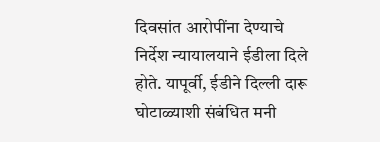दिवसांत आरोपींना देण्याचे निर्देश न्यायालयाने ईडीला दिले होते. यापूर्वी, ईडीने दिल्ली दारू घोटाळ्याशी संबंधित मनी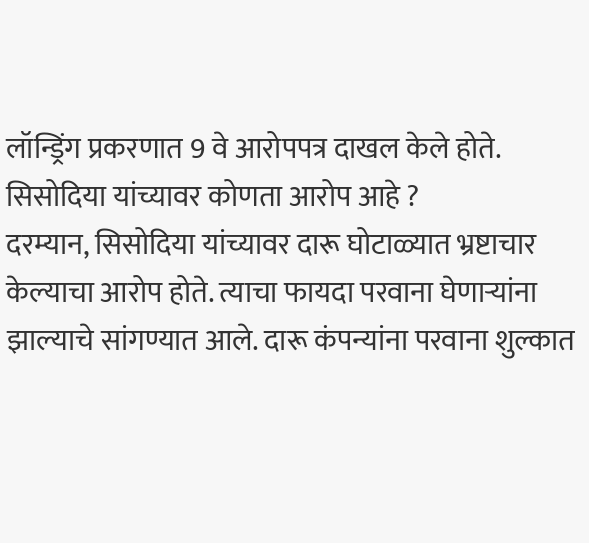लॉन्ड्रिंग प्रकरणात 9 वे आरोपपत्र दाखल केले होते.
सिसोदिया यांच्यावर कोणता आरोप आहे ?
दरम्यान, सिसोदिया यांच्यावर दारू घोटाळ्यात भ्रष्टाचार केल्याचा आरोप होते. त्याचा फायदा परवाना घेणाऱ्यांना झाल्याचे सांगण्यात आले. दारू कंपन्यांना परवाना शुल्कात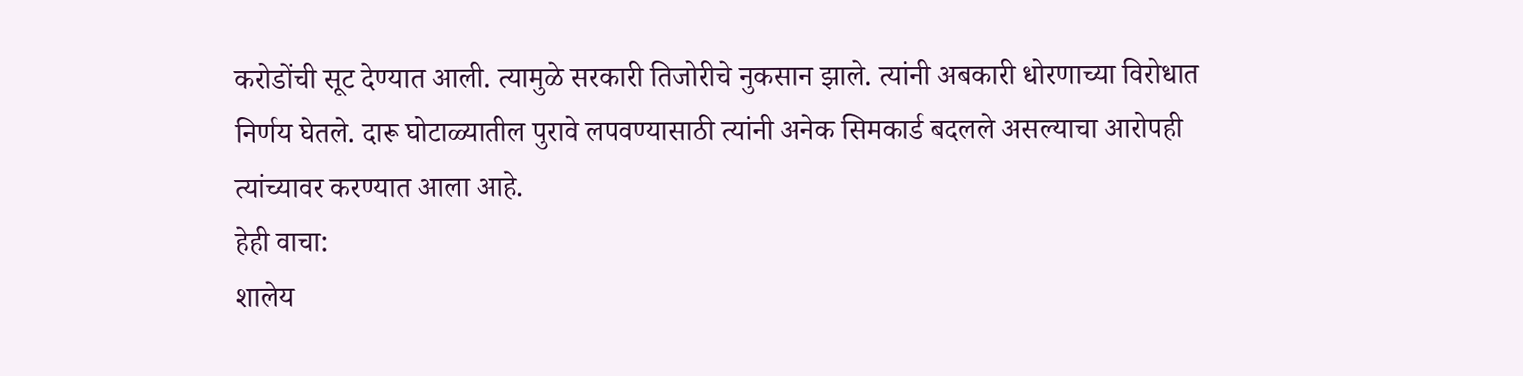करोडोंची सूट देण्यात आली. त्यामुळे सरकारी तिजोरीचे नुकसान झाले. त्यांनी अबकारी धोरणाच्या विरोधात निर्णय घेतले. दारू घोटाळ्यातील पुरावे लपवण्यासाठी त्यांनी अनेक सिमकार्ड बदलले असल्याचा आरोपही त्यांच्यावर करण्यात आला आहे.
हेही वाचा:
शालेय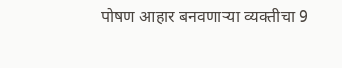पोषण आहार बनवणाऱ्या व्यक्तीचा 9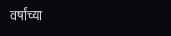वर्षांच्या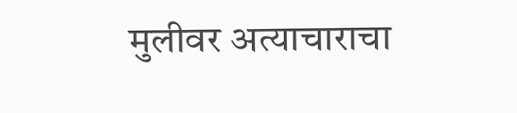मुलीवर अत्याचाराचा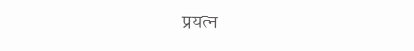प्रयत्न